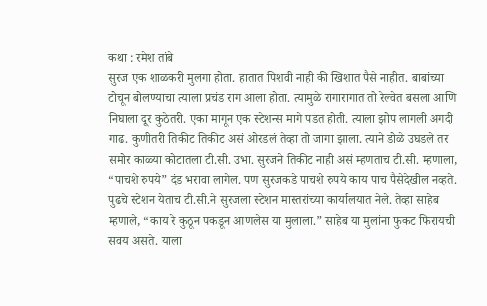कथा : रमेश तांबे
सुरज एक शाळकरी मुलगा होता. हातात पिशवी नाही की खिशात पैसे नाहीत. बाबांच्या टोचून बोलण्याचा त्याला प्रचंड राग आला होता. त्यामुळे रागारागात तो रेल्वेत बसला आणि निघाला दूर कुठेतरी. एका मागून एक स्टेशन्स मागे पडत होती. त्याला झोप लागली अगदी गाढ. कुणीतरी तिकीट तिकीट असं ओरडलं तेव्हा तो जागा झाला. त्याने डोळे उघडले तर समोर काळ्या कोटातला टी.सी. उभा. सुरजने तिकीट नाही असं म्हणताच टी.सी. म्हणाला, “पाचशे रुपये” दंड भरावा लागेल. पण सुरजकडे पाचशे रुपये काय पाच पैसेदेखील नव्हते.
पुढचे स्टेशन येताच टी.सी.ने सुरजला स्टेशन मास्तरांच्या कार्यालयात नेले. तेव्हा साहेब म्हणाले, “काय रे कुठून पकडून आणलेस या मुलाला.” साहेब या मुलांना फुकट फिरायची सवय असते. याला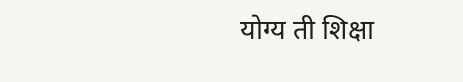योग्य ती शिक्षा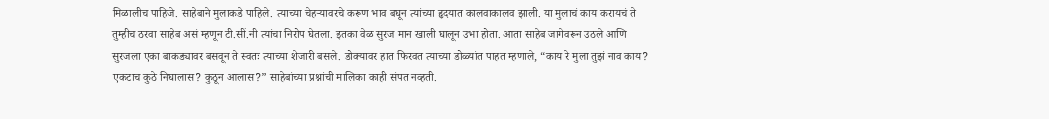मिळालीच पाहिजे. साहेबाने मुलाकडे पाहिले. त्याच्या चेहऱ्यावरचे करूण भाव बघून त्यांच्या हृदयात कालवाकालव झाली. या मुलाचं काय करायचं ते तुम्हीच ठरवा साहेब असं म्हणून टी.सीं.नी त्यांचा निरोप घेतला. इतका वेळ सुरज मान खाली घालून उभा होता. आता साहेब जागेवरून उठले आणि सुरजला एका बाकड्यावर बसवून ते स्वतः त्याच्या शेजारी बसले. डोक्यावर हात फिरवत त्याच्या डोळ्यांत पाहत म्हणाले, “काय रे मुला तुझं नाव काय? एकटाच कुठे निघालास? कुठून आलास?” साहेबांच्या प्रश्नांची मालिका काही संपत नव्हती.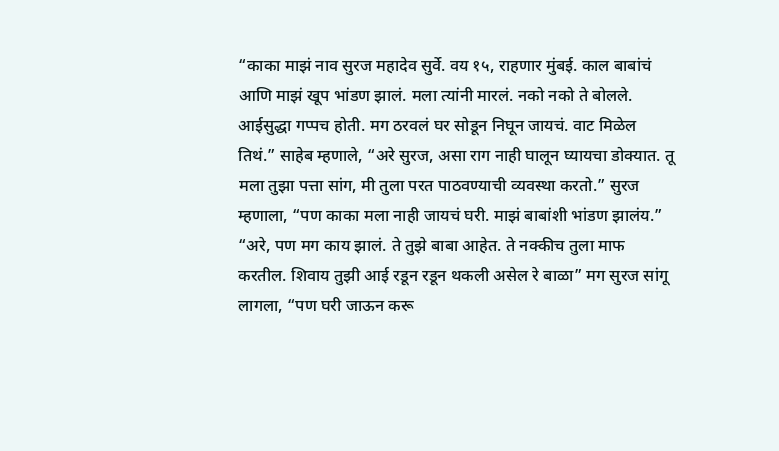“काका माझं नाव सुरज महादेव सुर्वे. वय १५, राहणार मुंबई. काल बाबांचं आणि माझं खूप भांडण झालं. मला त्यांनी मारलं. नको नको ते बोलले. आईसुद्धा गप्पच होती. मग ठरवलं घर सोडून निघून जायचं. वाट मिळेल तिथं.” साहेब म्हणाले, “अरे सुरज, असा राग नाही घालून घ्यायचा डोक्यात. तू मला तुझा पत्ता सांग, मी तुला परत पाठवण्याची व्यवस्था करतो.” सुरज म्हणाला, “पण काका मला नाही जायचं घरी. माझं बाबांशी भांडण झालंय.” “अरे, पण मग काय झालं. ते तुझे बाबा आहेत. ते नक्कीच तुला माफ करतील. शिवाय तुझी आई रडून रडून थकली असेल रे बाळा” मग सुरज सांगू लागला, “पण घरी जाऊन करू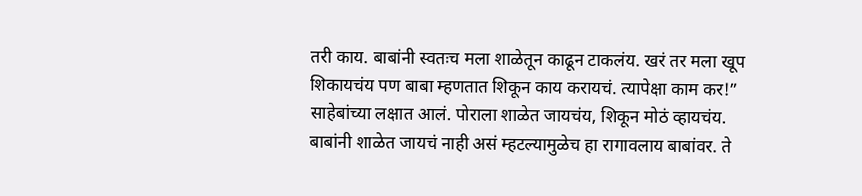तरी काय. बाबांनी स्वतःच मला शाळेतून काढून टाकलंय. खरं तर मला खूप शिकायचंय पण बाबा म्हणतात शिकून काय करायचं. त्यापेक्षा काम कर!”
साहेबांच्या लक्षात आलं. पोराला शाळेत जायचंय, शिकून मोठं व्हायचंय. बाबांनी शाळेत जायचं नाही असं म्हटल्यामुळेच हा रागावलाय बाबांवर. ते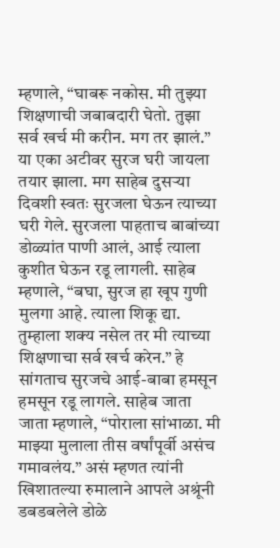म्हणाले, “घाबरू नकोस. मी तुझ्या शिक्षणाची जबाबदारी घेतो. तुझा सर्व खर्च मी करीन. मग तर झालं.” या एका अटीवर सुरज घरी जायला तयार झाला. मग साहेब दुसऱ्या दिवशी स्वतः सुरजला घेऊन त्याच्या घरी गेले. सुरजला पाहताच बाबांच्या डोळ्यांत पाणी आलं, आई त्याला कुशीत घेऊन रडू लागली. साहेब म्हणाले, “बघा, सुरज हा खूप गुणी मुलगा आहे. त्याला शिकू द्या. तुम्हाला शक्य नसेल तर मी त्याच्या शिक्षणाचा सर्व खर्च करेन.” हे सांगताच सुरजचे आई-बाबा हमसून हमसून रडू लागले. साहेब जाता जाता म्हणाले, “पोराला सांभाळा. मी माझ्या मुलाला तीस वर्षांपूर्वी असंच गमावलंय.” असं म्हणत त्यांनी खिशातल्या रुमालाने आपले अश्रूंनी डबडबलेले डोळे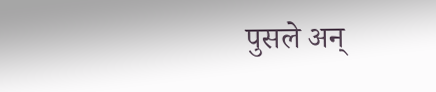पुसले अन्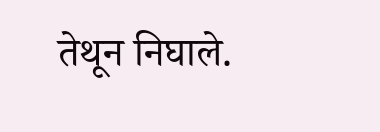तेथून निघाले.